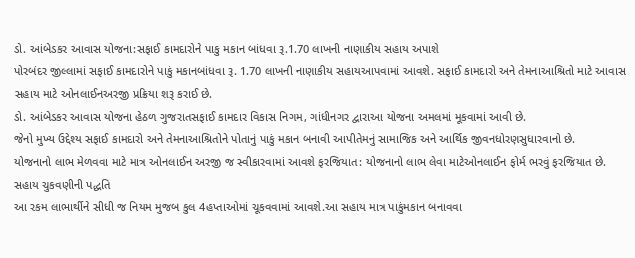ડો. આંબેડકર આવાસ યોજના:સફાઈ કામદારોને પાકુ મકાન બાંધવા રૂ.1.70 લાખની નાણાકીય સહાય અપાશે
પોરબંદર જીલ્લામાં સફાઈ કામદારોને પાકું મકાનબાંધવા રૂ. 1.70 લાખની નાણાકીય સહાયઆપવામાં આવશે. સફાઈ કામદારો અને તેમનાઆશ્રિતો માટે આવાસ સહાય માટે ઓનલાઈનઅરજી પ્રક્રિયા શરૂ કરાઈ છે.
ડો. આંબેડકર આવાસ યોજના હેઠળ ગુજરાતસફાઈ કામદાર વિકાસ નિગમ, ગાંધીનગર દ્વારાઆ યોજના અમલમાં મૂકવામાં આવી છે.
જેનો મુખ્ય ઉદ્દેશ્ય સફાઈ કામદારો અને તેમનાઆશ્રિતોને પોતાનું પાકું મકાન બનાવી આપીતેમનું સામાજિક અને આર્થિક જીવનધોરણસુધારવાનો છે.
યોજનાનો લાભ મેળવવા માટે માત્ર ઓનલાઈન અરજી જ સ્વીકારવામાં આવશે ફરજિયાત: યોજનાનો લાભ લેવા માટેઓનલાઈન ફોર્મ ભરવું ફરજિયાત છે.
સહાય ચુકવણીની પદ્ધતિ
આ રકમ લાભાર્થીને સીધી જ નિયમ મુજબ કુલ 4હપ્તાઓમાં ચૂકવવામાં આવશે.આ સહાય માત્ર પાકુંમકાન બનાવવા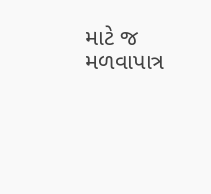માટે જ મળવાપાત્ર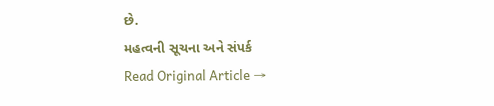છે.
મહત્વની સૂચના અને સંપર્ક
Read Original Article →